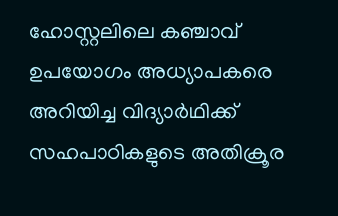ഹോസ്റ്റലിലെ കഞ്ചാവ് ഉപയോഗം അധ്യാപകരെ അറിയിച്ച വിദ്യാർഥിക്ക് സഹപാഠികളുടെ അതിക്രൂര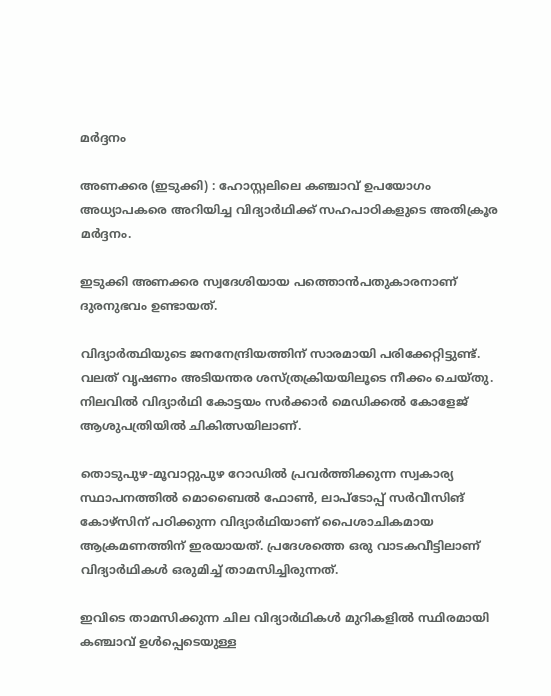മർദ്ദനം

അണക്കര (ഇടുക്കി) : ഹോസ്റ്റലിലെ കഞ്ചാവ് ഉപയോഗം അധ്യാപകരെ അറിയിച്ച വിദ്യാർഥിക്ക് സഹപാഠികളുടെ അതിക്രൂര മർദ്ദനം.

ഇടുക്കി അണക്കര സ്വദേശിയായ പത്തൊൻപതുകാരനാണ് ദുരനുഭവം ഉണ്ടായത്.

വിദ്യാർത്ഥിയുടെ ജനനേന്ദ്രിയത്തിന് സാരമായി പരിക്കേറ്റിട്ടുണ്ട്. വലത് വൃഷണം അടിയന്തര ശസ്ത്രക്രിയയിലൂടെ നീക്കം ചെയ്തു. നിലവില്‍ വിദ്യാർഥി കോട്ടയം സർക്കാർ മെഡിക്കല്‍ കോളേജ് ആശുപത്രിയില്‍ ചികിത്സയിലാണ്.

തൊടുപുഴ-മൂവാറ്റുപുഴ റോഡില്‍ പ്രവർത്തിക്കുന്ന സ്വകാര്യ സ്ഥാപനത്തില്‍ മൊബൈല്‍ ഫോണ്‍, ലാപ്ടോപ്പ് സർവീസിങ് കോഴ്സിന് പഠിക്കുന്ന വിദ്യാർഥിയാണ് പൈശാചികമായ ആക്രമണത്തിന് ഇരയായത്. പ്രദേശത്തെ ഒരു വാടകവീട്ടിലാണ് വിദ്യാർഥികള്‍ ഒരുമിച്ച്‌ താമസിച്ചിരുന്നത്.

ഇവിടെ താമസിക്കുന്ന ചില വിദ്യാർഥികള്‍ മുറികളില്‍ സ്ഥിരമായി കഞ്ചാവ് ഉള്‍പ്പെടെയുള്ള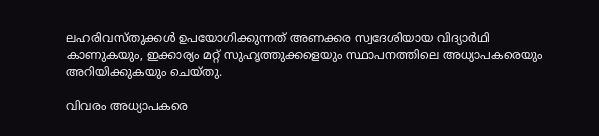ലഹരിവസ്തുക്കള്‍ ഉപയോഗിക്കുന്നത് അണക്കര സ്വദേശിയായ വിദ്യാർഥി കാണുകയും, ഇക്കാര്യം മറ്റ് സുഹൃത്തുക്കളെയും സ്ഥാപനത്തിലെ അധ്യാപകരെയും അറിയിക്കുകയും ചെയ്തു.

വിവരം അധ്യാപകരെ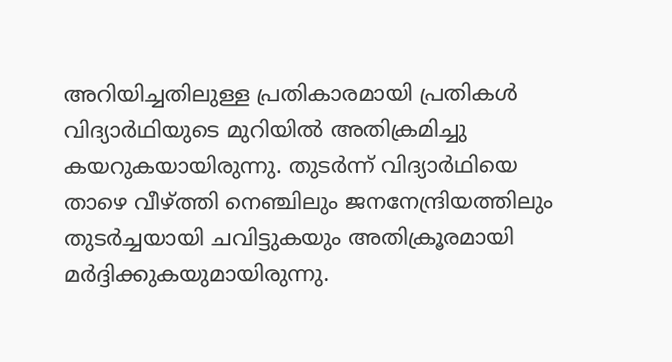അറിയിച്ചതിലുള്ള പ്രതികാരമായി പ്രതികള്‍ വിദ്യാർഥിയുടെ മുറിയില്‍ അതിക്രമിച്ചു കയറുകയായിരുന്നു. തുടർന്ന് വിദ്യാർഥിയെ താഴെ വീഴ്ത്തി നെഞ്ചിലും ജനനേന്ദ്രിയത്തിലും തുടർച്ചയായി ചവിട്ടുകയും അതിക്രൂരമായി മർദ്ദിക്കുകയുമായിരുന്നു.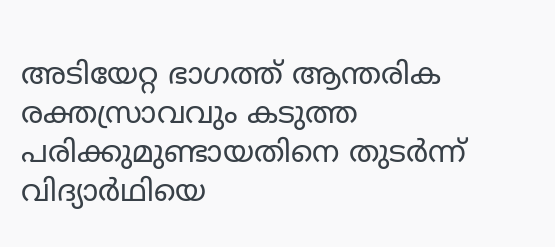അടിയേറ്റ ഭാഗത്ത് ആന്തരിക രക്തസ്രാവവും കടുത്ത പരിക്കുമുണ്ടായതിനെ തുടർന്ന് വിദ്യാർഥിയെ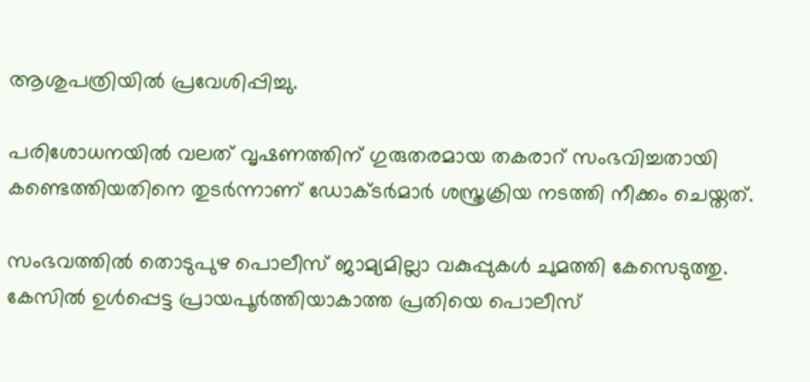ആശുപത്രിയില്‍ പ്രവേശിപ്പിച്ചു.

പരിശോധനയില്‍ വലത് വൃഷണത്തിന് ഗുരുതരമായ തകരാറ് സംഭവിച്ചതായി കണ്ടെത്തിയതിനെ തുടർന്നാണ് ഡോക്ടർമാർ ശസ്ത്രക്രിയ നടത്തി നീക്കം ചെയ്തത്.

സംഭവത്തില്‍ തൊടുപുഴ പൊലീസ് ജാമ്യമില്ലാ വകുപ്പുകള്‍ ചുമത്തി കേസെടുത്തു. കേസില്‍ ഉള്‍പ്പെട്ട പ്രായപൂർത്തിയാകാത്ത പ്രതിയെ പൊലീസ്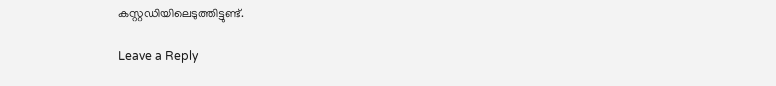കസ്റ്റഡിയിലെടുത്തിട്ടുണ്ട്.

Leave a Reply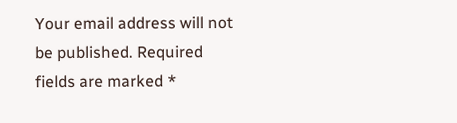Your email address will not be published. Required fields are marked *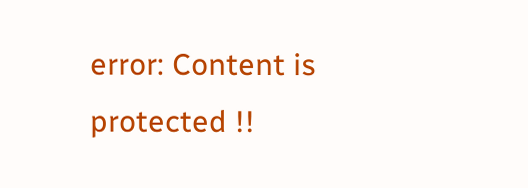error: Content is protected !!